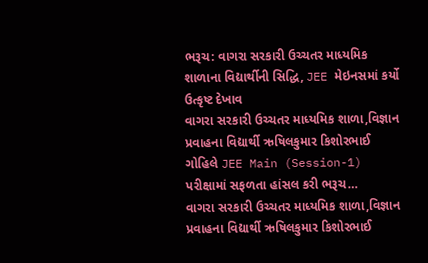ભરૂચ: વાગરા સરકારી ઉચ્ચતર માધ્યમિક શાળાના વિદ્યાર્થીની સિદ્ધિ, JEE મેઇનસમાં કર્યો ઉત્કૃષ્ટ દેખાવ
વાગરા સરકારી ઉચ્ચતર માધ્યમિક શાળા,વિજ્ઞાન પ્રવાહના વિદ્યાર્થી ઋષિલકુમાર કિશોરભાઈ ગોહિલે JEE Main (Session-1) પરીક્ષામાં સફળતા હાંસલ કરી ભરૂચ…
વાગરા સરકારી ઉચ્ચતર માધ્યમિક શાળા,વિજ્ઞાન પ્રવાહના વિદ્યાર્થી ઋષિલકુમાર કિશોરભાઈ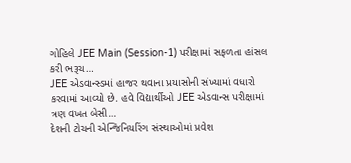ગોહિલે JEE Main (Session-1) પરીક્ષામાં સફળતા હાંસલ કરી ભરૂચ…
JEE એડવાન્સ્ડમાં હાજર થવાના પ્રયાસોની સંખ્યામાં વધારો કરવામાં આવ્યો છે. હવે વિદ્યાર્થીઓ JEE એડવાન્સ પરીક્ષામાં ત્રણ વખત બેસી…
દેશની ટોચની એન્જિનિયરિંગ સંસ્થાઓમાં પ્રવેશ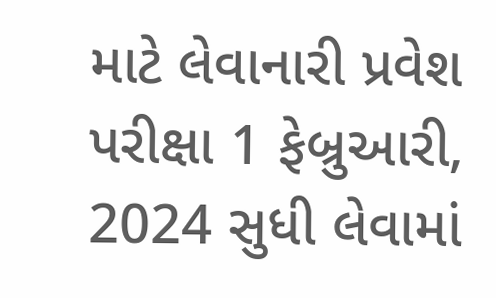માટે લેવાનારી પ્રવેશ પરીક્ષા 1 ફેબ્રુઆરી, 2024 સુધી લેવામાં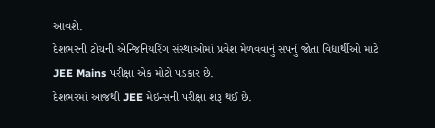આવશે.
દેશભરની ટોચની એન્જિનિયરિંગ સંસ્થાઓમાં પ્રવેશ મેળવવાનું સપનું જોતા વિદ્યાર્થીઓ માટે JEE Mains પરીક્ષા એક મોટો પડકાર છે.
દેશભરમાં આજથી JEE મેઇન્સની પરીક્ષા શરૂ થઈ છે.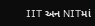IIT અન NITમાં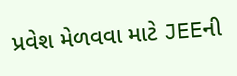પ્રવેશ મેળવવા માટે JEEની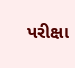પરીક્ષા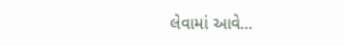લેવામાં આવે…